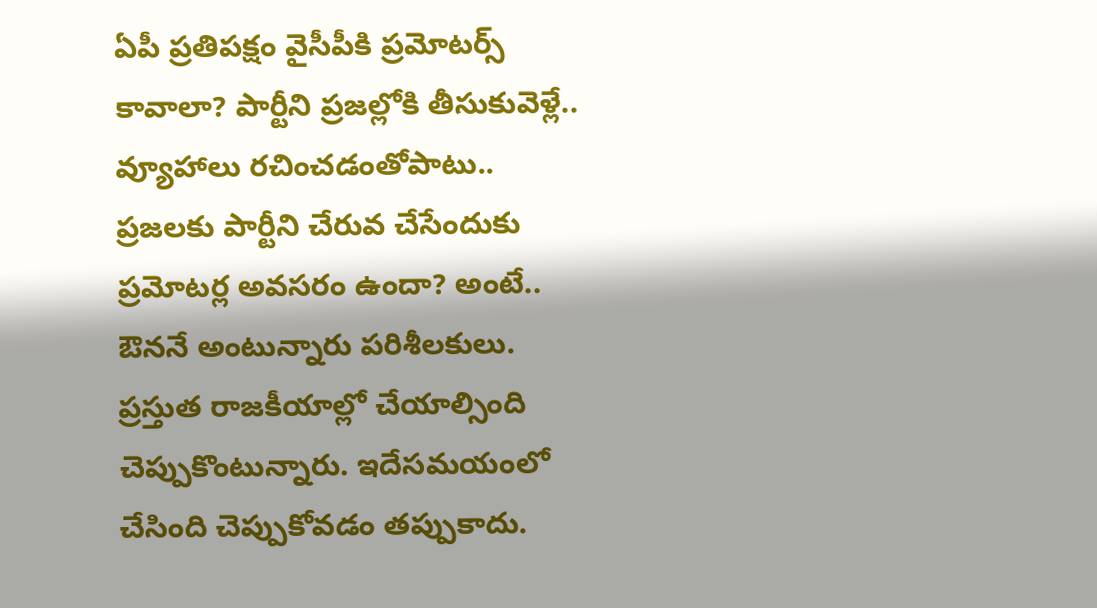ఏపీ ప్రతిపక్షం వైసీపీకి ప్రమోటర్స్ కావాలా? పార్టీని ప్రజల్లోకి తీసుకువెళ్లే.. వ్యూహాలు రచించడంతోపాటు.. ప్రజలకు పార్టీని చేరువ చేసేందుకు ప్రమోటర్ల అవసరం ఉందా? అంటే.. ఔననే అంటున్నారు పరిశీలకులు. ప్రస్తుత రాజకీయాల్లో చేయాల్సింది చెప్పుకొంటున్నారు. ఇదేసమయంలో చేసింది చెప్పుకోవడం తప్పుకాదు.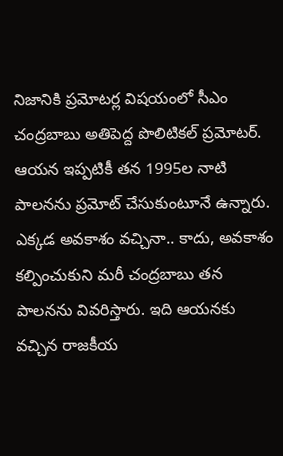నిజానికి ప్రమోటర్ల విషయంలో సీఎం చంద్రబాబు అతిపెద్ద పొలిటికల్ ప్రమోటర్. ఆయన ఇప్పటికీ తన 1995ల నాటి పాలనను ప్రమోట్ చేసుకుంటూనే ఉన్నారు.
ఎక్కడ అవకాశం వచ్చినా.. కాదు, అవకాశం కల్పించుకుని మరీ చంద్రబాబు తన పాలనను వివరిస్తారు. ఇది ఆయనకు వచ్చిన రాజకీయ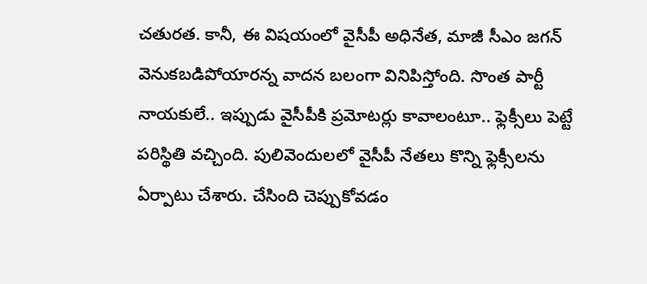చతురత. కానీ, ఈ విషయంలో వైసీపీ అధినేత, మాజీ సీఎం జగన్ వెనుకబడిపోయారన్న వాదన బలంగా వినిపిస్తోంది. సొంత పార్టీ నాయకులే.. ఇప్పుడు వైసీపీకి ప్రమోటర్లు కావాలంటూ.. ఫ్లెక్సీలు పెట్టే పరిస్థితి వచ్చింది. పులివెందులలో వైసీపీ నేతలు కొన్ని ఫ్లెక్సీలను ఏర్పాటు చేశారు. చేసింది చెప్పుకోవడం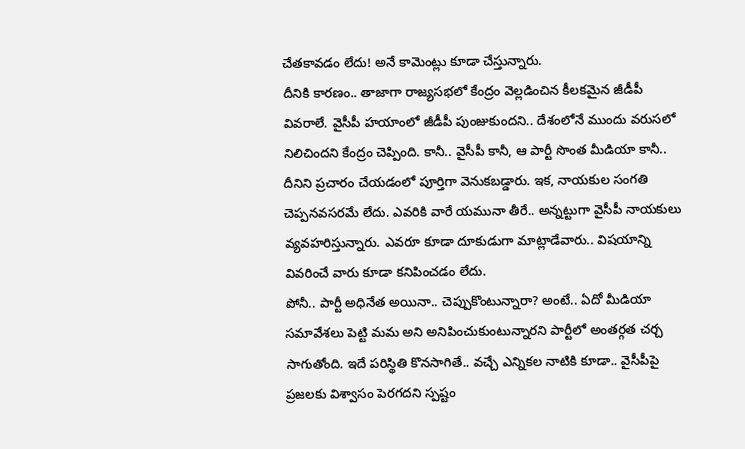చేతకావడం లేదు! అనే కామెంట్లు కూడా చేస్తున్నారు.
దీనికి కారణం.. తాజాగా రాజ్యసభలో కేంద్రం వెల్లడించిన కీలకమైన జీడీపీ వివరాలే. వైసీపీ హయాంలో జీడీపీ పుంజుకుందని.. దేశంలోనే ముందు వరుసలో నిలిచిందని కేంద్రం చెప్పింది. కానీ.. వైసీపీ కానీ, ఆ పార్టీ సొంత మీడియా కానీ.. దీనిని ప్రచారం చేయడంలో పూర్తిగా వెనుకబడ్డారు. ఇక, నాయకుల సంగతి చెప్పనవసరమే లేదు. ఎవరికి వారే యమునా తీరే.. అన్నట్టుగా వైసీపీ నాయకులు వ్యవహరిస్తున్నారు. ఎవరూ కూడా దూకుడుగా మాట్లాడేవారు.. విషయాన్ని వివరించే వారు కూడా కనిపించడం లేదు.
పోనీ.. పార్టీ అధినేత అయినా.. చెప్పుకొంటున్నారా? అంటే.. ఏదో మీడియా సమావేశలు పెట్టి మమ అని అనిపించుకుంటున్నారని పార్టీలో అంతర్గత చర్చ సాగుతోంది. ఇదే పరిస్థితి కొనసాగితే.. వచ్చే ఎన్నికల నాటికి కూడా.. వైసీపీపై ప్రజలకు విశ్వాసం పెరగదని స్పష్టం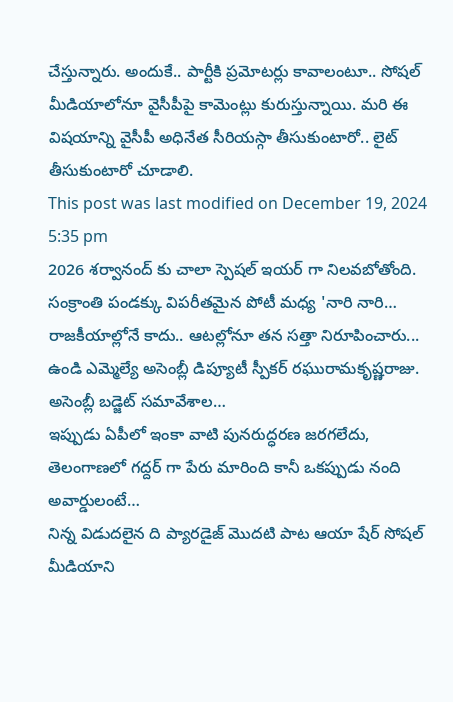చేస్తున్నారు. అందుకే.. పార్టీకి ప్రమోటర్లు కావాలంటూ.. సోషల్ మీడియాలోనూ వైసీపీపై కామెంట్లు కురుస్తున్నాయి. మరి ఈ విషయాన్ని వైసీపీ అధినేత సీరియస్గా తీసుకుంటారో.. లైట్ తీసుకుంటారో చూడాలి.
This post was last modified on December 19, 2024 5:35 pm
2026 శర్వానంద్ కు చాలా స్పెషల్ ఇయర్ గా నిలవబోతోంది. సంక్రాంతి పండక్కు విపరీతమైన పోటీ మధ్య 'నారి నారి…
రాజకీయాల్లోనే కాదు.. ఆటల్లోనూ తన సత్తా నిరూపించారు... ఉండి ఎమ్మెల్యే అసెంబ్లీ డిప్యూటీ స్పీకర్ రఘురామకృష్ణరాజు. అసెంబ్లీ బడ్జెట్ సమావేశాల…
ఇప్పుడు ఏపీలో ఇంకా వాటి పునరుద్ధరణ జరగలేదు, తెలంగాణలో గద్దర్ గా పేరు మారింది కానీ ఒకప్పుడు నంది అవార్డులంటే…
నిన్న విడుదలైన ది ప్యారడైజ్ మొదటి పాట ఆయా షేర్ సోషల్ మీడియాని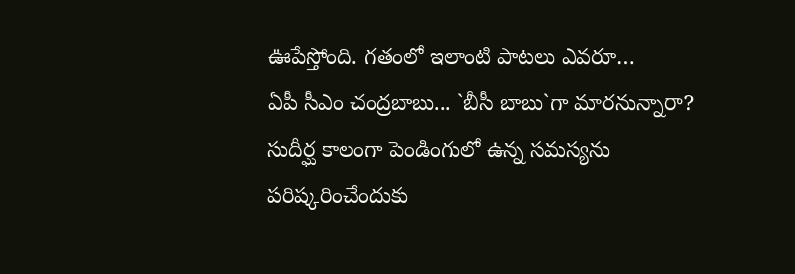ఊపేస్తోంది. గతంలో ఇలాంటి పాటలు ఎవరూ…
ఏపీ సీఎం చంద్రబాబు... `బీసీ బాబు`గా మారనున్నారా? సుదీర్ఘ కాలంగా పెండింగులో ఉన్న సమస్యను పరిష్కరించేందుకు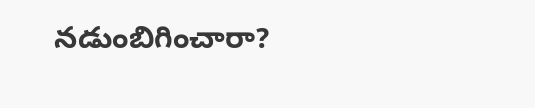నడుంబిగించారా?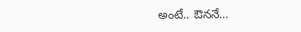అంటే.. ఔననే…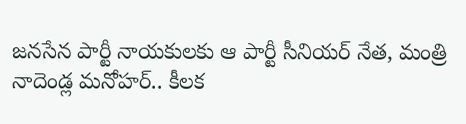జనసేన పార్టీ నాయకులకు ఆ పార్టీ సీనియర్ నేత, మంత్రి నాదెండ్ల మనోహర్.. కీలక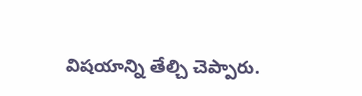విషయాన్ని తేల్చి చెప్పారు.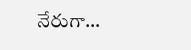నేరుగా…